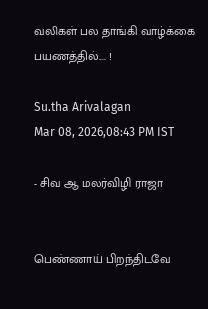வலிகள் பல தாங்கி வாழ்க்கை பயணத்தில்.... !

Su.tha Arivalagan
Mar 08, 2026,08:43 PM IST

- சிவ ஆ மலர்விழி ராஜா


பெண்ணாய் பிறந்திடவே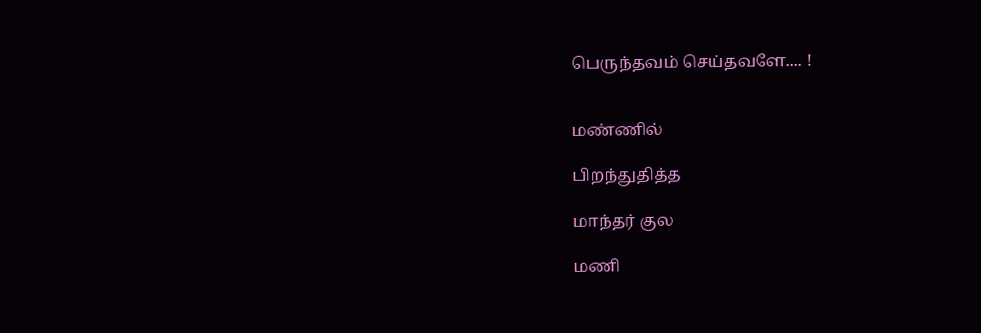பெருந்தவம் செய்தவளே.... !


மண்ணில்

பிறந்துதித்த

மாந்தர் குல

மணி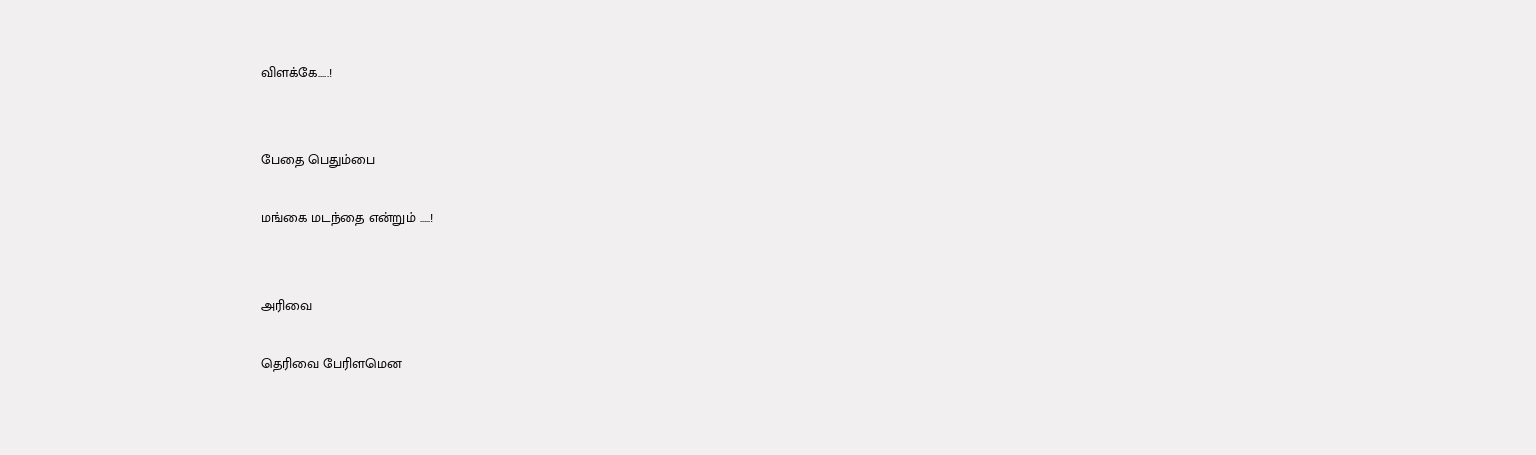விளக்கே.....!


பேதை பெதும்பை

மங்கை மடந்தை என்றும் .....!


அரிவை

தெரிவை பேரிளமென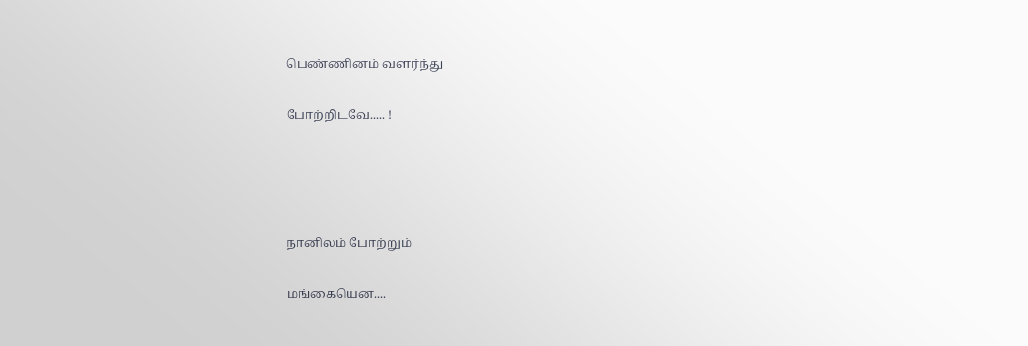பெண்ணினம் வளர்ந்து

போற்றிடவே..... !




நானிலம் போற்றும்

மங்கையென....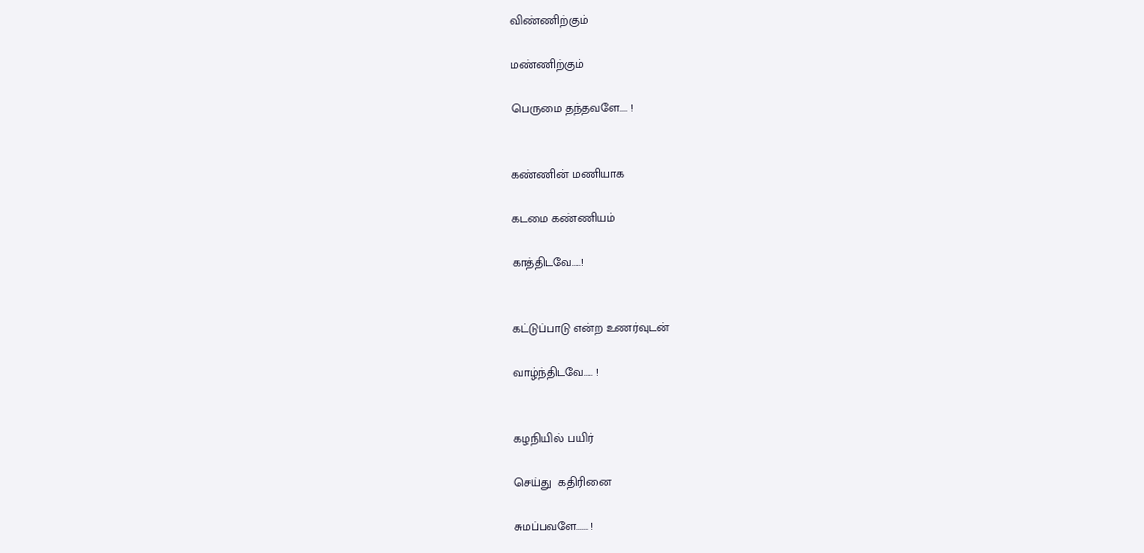விண்ணிற்கும்

மண்ணிற்கும்

பெருமை தந்தவளே.... !


கண்ணின் மணியாக

கடமை கண்ணியம்

காத்திடவே.....!


கட்டுப்பாடு என்ற உணர்வுடன்

வாழ்ந்திடவே..... !


கழநியில் பயிர்

செய்து  கதிரினை

சுமப்பவளே...... !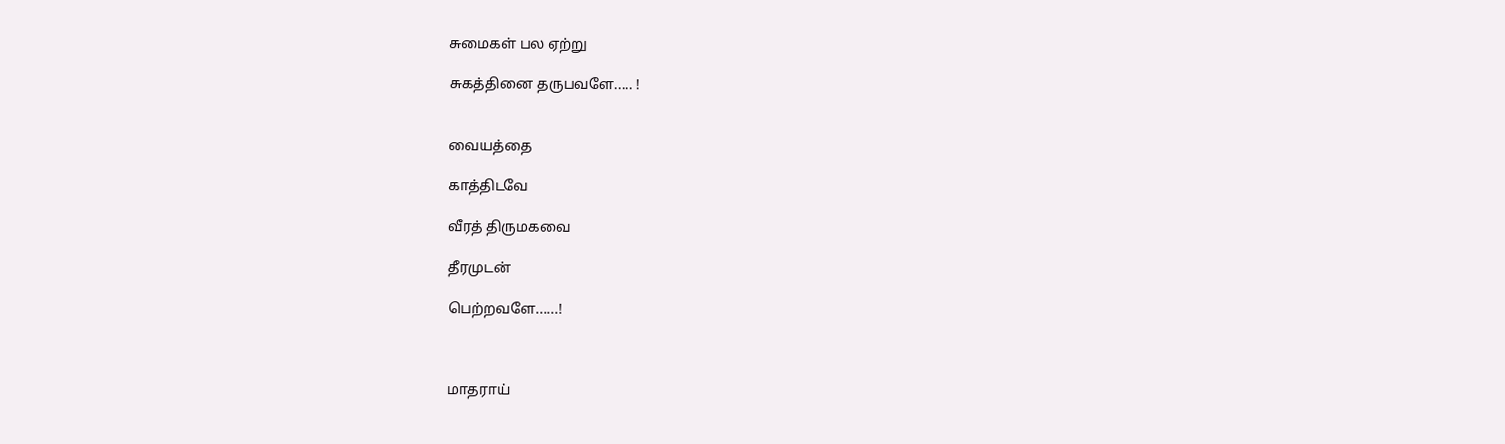சுமைகள் பல ஏற்று

சுகத்தினை தருபவளே..... !


வையத்தை

காத்திடவே

வீரத் திருமகவை

தீரமுடன்

பெற்றவளே......!



மாதராய்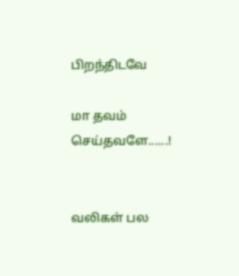பிறந்திடவே

மா தவம் செய்தவளே......!


வலிகள் பல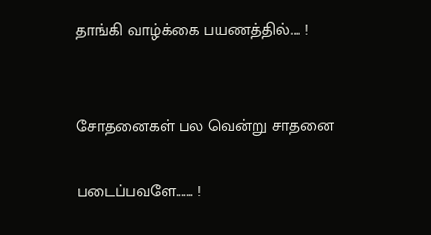தாங்கி வாழ்க்கை பயணத்தில்.... !


சோதனைகள் பல வென்று சாதனை

படைப்பவளே....... !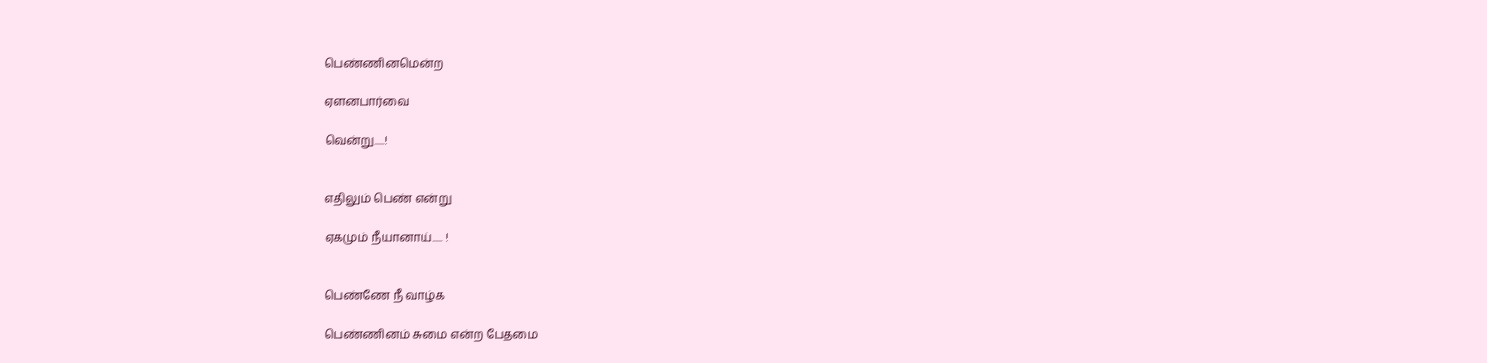பெண்ணினமென்ற

ஏளனபார்வை

வென்று.....!


எதிலும் பெண் என்று

ஏகமும் நீயானாய்..... !


பெண்ணே நீ வாழ்க

பெண்ணினம் சுமை என்ற பேதமை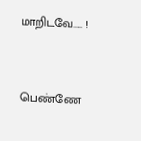மாறிடவே..... !


பெண்ணே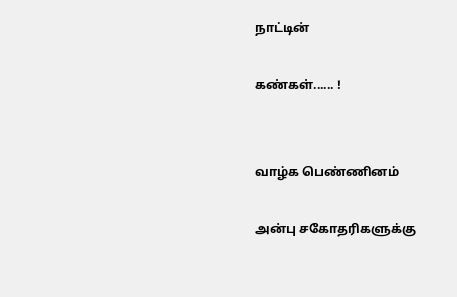நாட்டின்

கண்கள்...... !


வாழ்க பெண்ணினம்

அன்பு சகோதரிகளுக்கு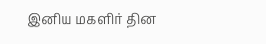இனிய மகளிர் தின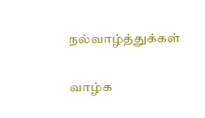நல்வாழ்த்துக்கள்

வாழ்க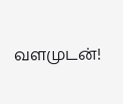வளமுடன்!